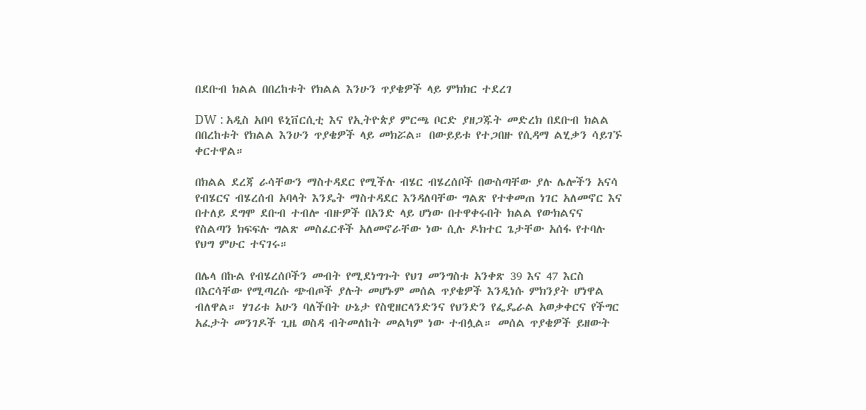በደቡብ ክልል በበረከቱት የክልል እንሁን ጥያቄዎች ላይ ምክክር ተደረገ

DW : አዲስ አበባ ዩኒቨርሲቲ እና የኢትዮጵያ ምርጫ ቦርድ ያዘጋጁት መድረክ በደቡብ ክልል በበረከቱት የክልል እንሁን ጥያቄዎች ላይ መክሯል። በውይይቱ የተጋበዙ የሲዳማ ልሂቃን ሳይገኙ ቀርተዋል።

በክልል ደረጃ ራሳቸውን ማስተዳደር የሚችሉ ብሄር ብሄረሰቦች በውስጣቸው ያሉ ሌሎችን አናሳ የብሄርና ብሄረሰብ አባላት እንዴት ማስተዳደር እንዳለባቸው ግልጽ የተቀመጠ ነገር አለመኖር እና በተለይ ደግሞ ደቡብ ተብሎ ብዙዎች በአንድ ላይ ሆነው በተዋቀሩበት ክልል የውክልናና የስልጣን ክፍፍሉ ግልጽ መስፈርቶች አለመኖራቸው ነው ሲሉ ዶክተር ጌታቸው አሰፋ የተባሉ የህግ ምሁር ተናገሩ።

በሌላ በኩል የብሄረሰቦችን መብት የሚደነግጉት የህገ መንግስቱ አንቀጽ 39 እና 47 እርስ በእርሳቸው የሚጣረሱ ጭብጦች ያሉት መሆኑም መሰል ጥያቄዎች እንዲነሱ ምክንያት ሆነዋል ብለዋል። ሃገሪቱ አሁን ባለችበት ሁኔታ የስዊዘርላንድንና የህንድን የፌዴራል አወቃቀርና የችግር አፈታት መንገዶች ጊዜ ወስዳ ብትመለከት መልካም ነው ተብሏል። መሰል ጥያቄዎች ይዘውት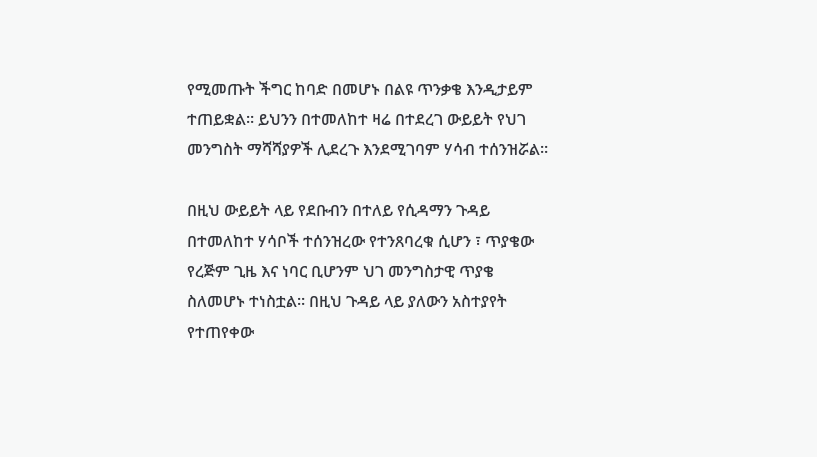የሚመጡት ችግር ከባድ በመሆኑ በልዩ ጥንቃቄ እንዲታይም ተጠይቋል። ይህንን በተመለከተ ዛሬ በተደረገ ውይይት የህገ መንግስት ማሻሻያዎች ሊደረጉ እንደሚገባም ሃሳብ ተሰንዝሯል።

በዚህ ውይይት ላይ የደቡብን በተለይ የሲዳማን ጉዳይ በተመለከተ ሃሳቦች ተሰንዝረው የተንጸባረቁ ሲሆን ፣ ጥያቄው የረጅም ጊዜ እና ነባር ቢሆንም ህገ መንግስታዊ ጥያቄ ስለመሆኑ ተነስቷል። በዚህ ጉዳይ ላይ ያለውን አስተያየት የተጠየቀው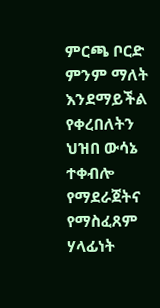ምርጫ ቦርድ ምንም ማለት እንደማይችል የቀረበለትን ህዝበ ውሳኔ ተቀብሎ የማደራጀትና የማስፈጸም ሃላፊነት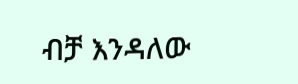ብቻ እንዳለው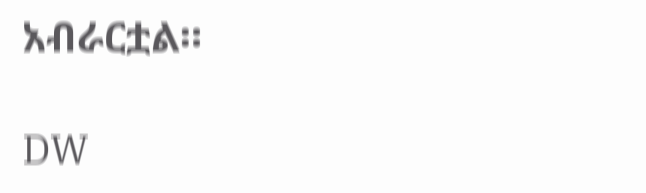አብራርቷል።

DW